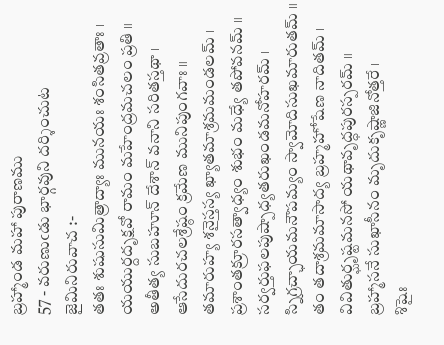బ్రహ్మాండ మహా పురాణము
57 - వరుణుఁడు భార్గవుని దర్శించుట
జైమినిరువాచ :-
తతః శుషుసుమిత్రాద్యాః మునయః శంసితవ్రతాః ।
యయుర్దదృక్షవో రామం మహేంద్రమచలం ప్రతి ॥
అతీత్య సుబహూన్ దేశాన్ వనాని సరితస్తథా ।
ఆసేదురచలశ్రేష్ఠం క్రమేణ మునిపుంగవాః ॥
తమారుహ్య శనైస్తస్య ఖ్యాతమాశ్రమమండలమ్ ।
ప్రశాంతక్రూరసత్వాధ్యం శుభం మధ్యే తపోవనమ్ ॥
సర్వర్తుఫలపుష్పాధ్యతరుఖండమనోహరమ్ ।
స్నిగ్రచ్ఛాయమనౌపమ్యం స్వామోదిసుఖమారుతమ్ ॥
తం తదాశ్రమమాసాద్య బ్రహ్మహోషేణ నాదితమ్ ।
వివితుర్ఘృష్టమనసో యథావృద్ధపురస్పరమ్ ॥
బ్రహ్మాసనే సుఖాసీనం మృదుకృష్ణాజినోత్తరే ।
శిషైః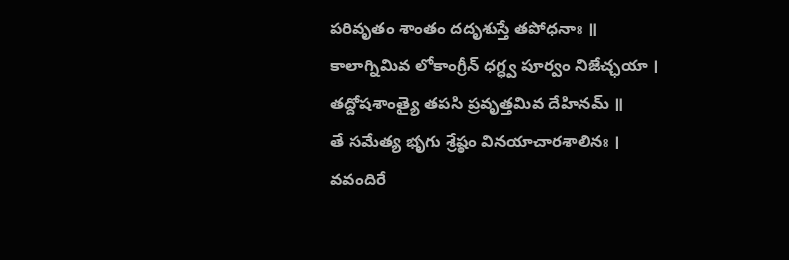పరివృతం శాంతం దదృశుస్తే తపోధనాః ॥
కాలాగ్నిమివ లోకాంగ్రీన్ ధగ్ధ్వ పూర్వం నిజేచ్ఛయా ।
తద్దోషశాంత్యై తపసి ప్రవృత్తమివ దేహినమ్ ॥
తే సమేత్య భృగు శ్రేష్ఠం వినయాచారశాలినః ।
వవందిరే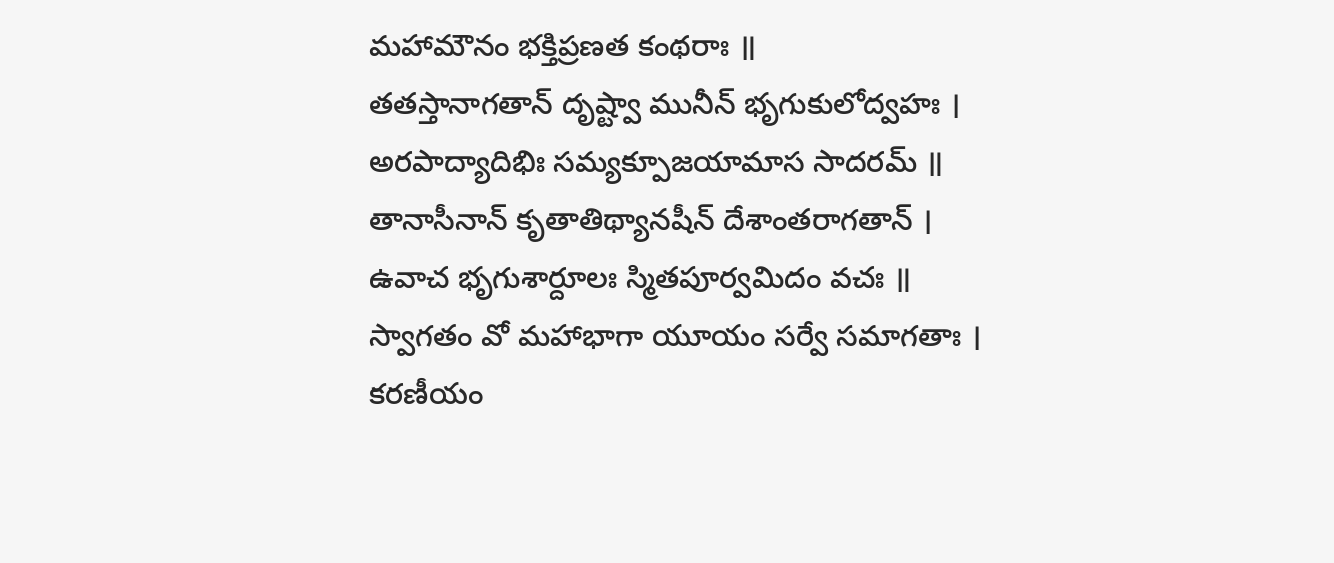మహామౌనం భక్తిప్రణత కంథరాః ॥
తతస్తానాగతాన్ దృష్ట్వా మునీన్ భృగుకులోద్వహః ।
అరపాద్యాదిభిః సమ్యక్పూజయామాస సాదరమ్ ॥
తానాసీనాన్ కృతాతిథ్యానషీన్ దేశాంతరాగతాన్ ।
ఉవాచ భృగుశార్దూలః స్మితపూర్వమిదం వచః ॥
స్వాగతం వో మహాభాగా యూయం సర్వే సమాగతాః ।
కరణీయం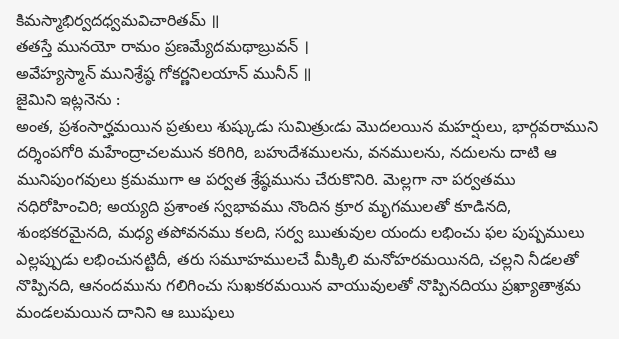కిమస్మాభిర్వదధ్వమవిచారితమ్ ॥
తతస్తే మునయో రామం ప్రణమ్యేదమథాబ్రువన్ ।
అవేహ్యస్మాన్ మునిశ్రేష్ఠ గోకర్ణనిలయాన్ మునీన్ ॥
జైమిని ఇట్లనెను :
అంత, ప్రశంసార్హమయిన ప్రతులు శుష్కుడు సుమిత్రుఁడు మొదలయిన మహర్షులు, భార్గవరాముని దర్శింపగోరి మహేంద్రాచలమున కరిగిరి, బహుదేశములను, వనములను, నదులను దాటి ఆ మునిపుంగవులు క్రమముగా ఆ పర్వత శ్రేష్ఠమును చేరుకొనిరి. మెల్లగా నా పర్వతము నధిరోహించిరి; అయ్యది ప్రశాంత స్వభావము నొందిన క్రూర మృగములతో కూడినది, శుంభకరమైనది, మధ్య తపోవనము కలది, సర్వ ఋతువుల యందు లభించు ఫల పుష్పములు ఎల్లప్పుడు లభించునట్టిదీ, తరు సమూహములచే మీక్కిలి మనోహరమయినది, చల్లని నీడలతో నొప్పినది, ఆనందమును గలిగించు సుఖకరమయిన వాయువులతో నొప్పినదియు ప్రఖ్యాతాశ్రమ మండలమయిన దానిని ఆ ఋషులు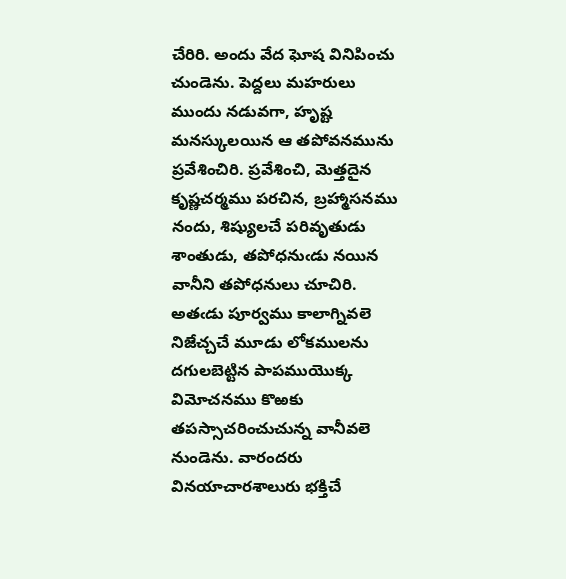చేరిరి. అందు వేద ఘోష వినిపించు చుండెను. పెద్దలు మహరులు ముందు నడువగా, హృష్ట మనస్కులయిన ఆ తపోవనమును ప్రవేశించిరి. ప్రవేశించి, మెత్తదైన కృష్ణచర్మము పరచిన, బ్రహ్మాసనము నందు, శిష్యులచే పరివృతుడు శాంతుడు, తపోధనుఁడు నయిన వానీని తపోధనులు చూచిరి. అతఁడు పూర్వము కాలాగ్నివలె నిజేచ్చచే మూడు లోకములను దగులబెట్టిన పాపముయొక్క విమోచనము కొఱకు తపస్సాచరించుచున్న వానీవలె నుండెను. వారందరు వినయాచారశాలురు భక్తిచే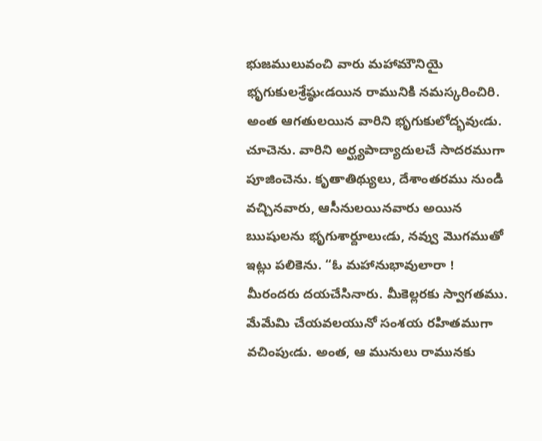భుజములువంచి వారు మహామౌనియై భృగుకులశ్రేష్ఠుఁడయిన రామునికి నమస్కరించిరి. అంత ఆగతులయిన వారిని భృగుకులోద్భవుఁడు. చూచెను. వారిని అర్ఘ్యపాద్యాదులచే సాదరముగా పూజించెను. కృతాతిథ్యులు, దేశాంతరము నుండి వచ్చినవారు, ఆసీనులయినవారు అయిన ఋషులను భృగుశార్దూలుఁడు, నవ్వు మొగముతో ఇట్లు పలికెను. “ఓ మహానుభావులారా ! మీరందరు దయచేసినారు. మీకెల్లరకు స్వాగతము. మేమేమి చేయవలయునో సంశయ రహితముగా వచింపుఁడు. అంత, ఆ మునులు రామునకు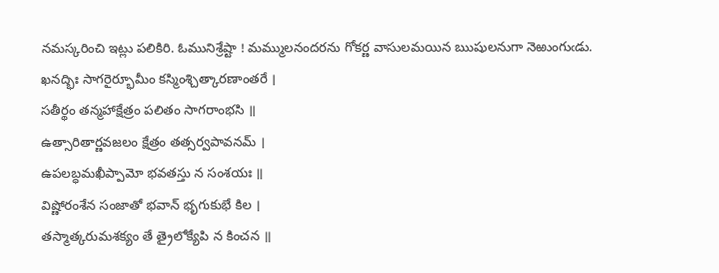నమస్కరించి ఇట్లు పలికిరి. ఓమునిశ్రేష్టా ! మమ్ములనందరను గోకర్ణ వాసులమయిన ఋషులనుగా నెఱుంగుఁడు.
ఖనద్భిః సాగరైర్భూమీం కస్మింశ్చిత్కారణాంతరే ।
సతీర్థం తన్మహాక్షేత్రం పలితం సాగరాంభసి ॥
ఉత్సారితార్ణవజలం క్షేత్రం తత్సర్వపావనమ్ ।
ఉపలబ్ధమఖీప్పామో భవతస్తు న సంశయః ॥
విష్ణోరంశేన సంజాతో భవాన్ భృగుకుభే కిల ।
తస్మాత్కరుమశక్యం తే త్రైలోక్యేపి న కించన ॥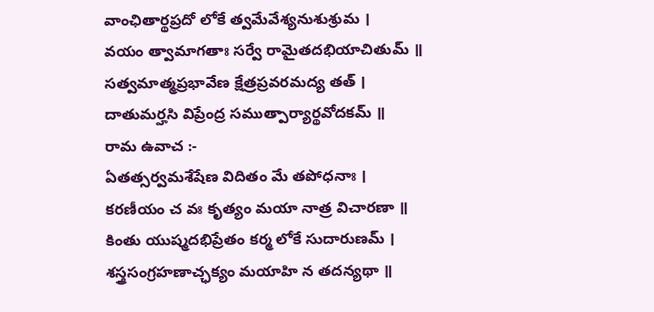వాంఛితార్థప్రదో లోకే త్వమేవేశ్యనుశుశ్రుమ ।
వయం త్వామాగతాః సర్వే రామైతదభియాచితుమ్ ॥
సత్వమాత్మప్రభావేణ క్షేత్రప్రవరమద్య తత్ ।
దాతుమర్హసి విప్రేంద్ర సముత్పార్యార్థవోదకమ్ ॥
రామ ఉవాచ :-
ఏతత్సర్వమశేషేణ విదితం మే తపోధనాః ।
కరణీయం చ వః కృత్యం మయా నాత్ర విచారణా ॥
కింతు యుష్మదభిప్రేతం కర్మ లోకే సుదారుణమ్ ।
శస్త్రసంగ్రహణాచ్ఛక్యం మయాహి న తదన్యథా ॥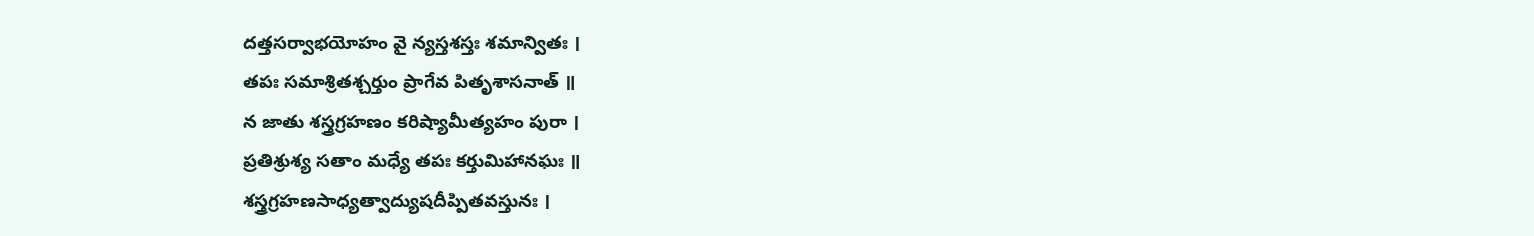దత్తసర్వాభయోహం వై న్యస్తశస్తః శమాన్వితః ।
తపః సమాశ్రితశ్చర్తుం ప్రాగేవ పితృశాసనాత్ ॥
న జాతు శస్త్రగ్రహణం కరిష్యామీత్యహం పురా ।
ప్రతిశ్రుశ్య సతాం మధ్యే తపః కర్తుమిహానఘః ॥
శస్త్రగ్రహణసాధ్యత్వాద్యుషదీప్పితవస్తునః ।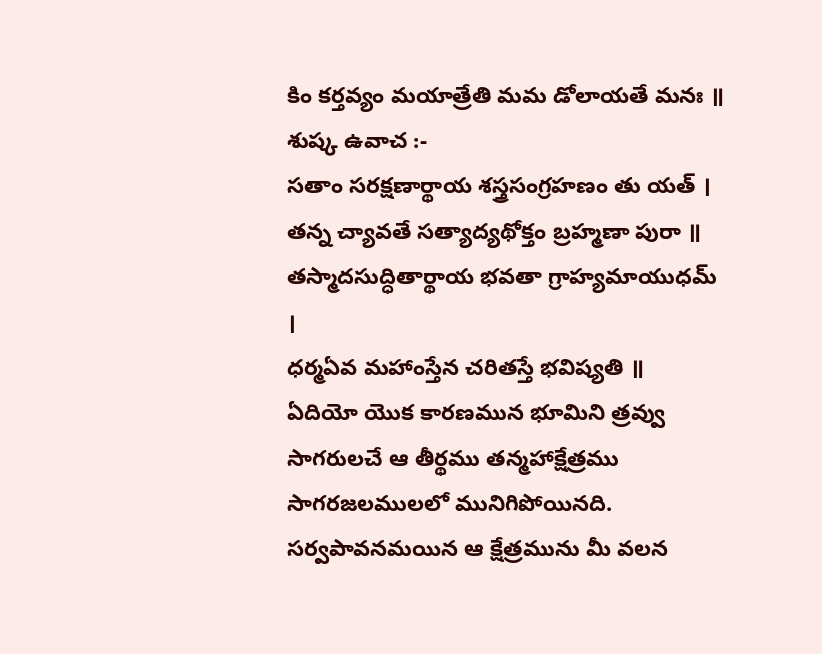కిం కర్తవ్యం మయాత్రేతి మమ డోలాయతే మనః ॥
శుష్క ఉవాచ :-
సతాం సరక్షణార్థాయ శస్త్రసంగ్రహణం తు యత్ ।
తన్న చ్యావతే సత్యాద్యథోక్తం బ్రహ్మణా పురా ॥
తస్మాదసుద్ధితార్థాయ భవతా గ్రాహ్యమాయుధమ్ ।
ధర్మఏవ మహాంస్తేన చరితస్తే భవిష్యతి ॥
ఏదియో యొక కారణమున భూమిని త్రవ్వు సాగరులచే ఆ తీర్థము తన్మహాక్షేత్రము సాగరజలములలో మునిగిపోయినది. సర్వపావనమయిన ఆ క్షేత్రమును మీ వలన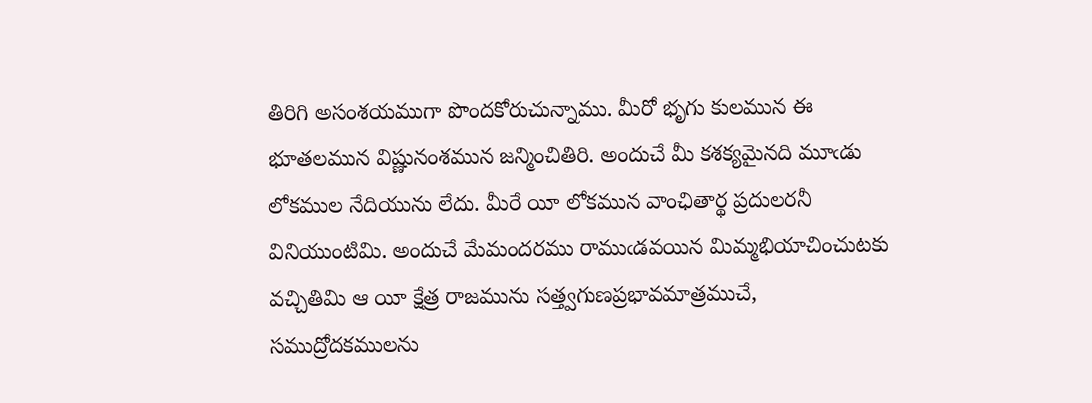తిరిగి అసంశయముగా పొందకోరుచున్నాము. మీరో భృగు కులమున ఈ భూతలమున విష్ణునంశమున జన్మించితిరి. అందుచే మీ కశక్యమైనది మూఁడు లోకముల నేదియును లేదు. మీరే యీ లోకమున వాంఛితార్థ ప్రదులరనీ వినియుంటిమి. అందుచే మేమందరము రాముఁడవయిన మిమ్మభియాచించుటకు వచ్చితిమి ఆ యీ క్షేత్ర రాజమును సత్త్వగుణప్రభావమాత్రముచే, సముద్రోదకములను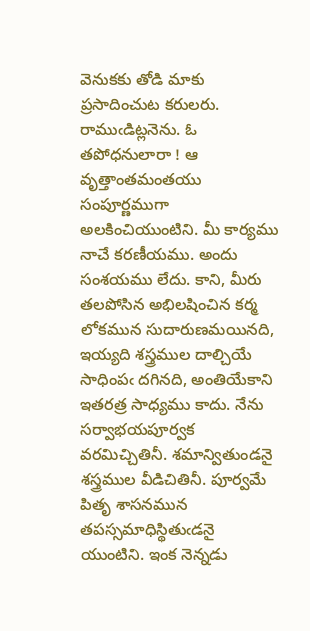వెనుకకు తోడి మాకు ప్రసాదించుట కరులరు. రాముఁడిట్లనెను. ఓ తపోధనులారా ! ఆ వృత్తాంతమంతయు సంపూర్ణముగా అలకించియుంటిని. మీ కార్యము నాచే కరణీయము. అందు సంశయము లేదు. కాని, మీరు తలపోసిన అభిలషించిన కర్మ లోకమున సుదారుణమయినది, ఇయ్యది శస్త్రముల దాల్చియే సాధింపఁ దగినది, అంతియేకాని ఇతరత్ర సాధ్యము కాదు. నేను సర్వాభయపూర్వక వరమిచ్చితినీ. శమాన్వితుండనై శస్త్రముల వీడిచితినీ. పూర్వమే పితృ శాసనమున తపస్సమాధిస్థితుఁడనై యుంటిని. ఇంక నెన్నడు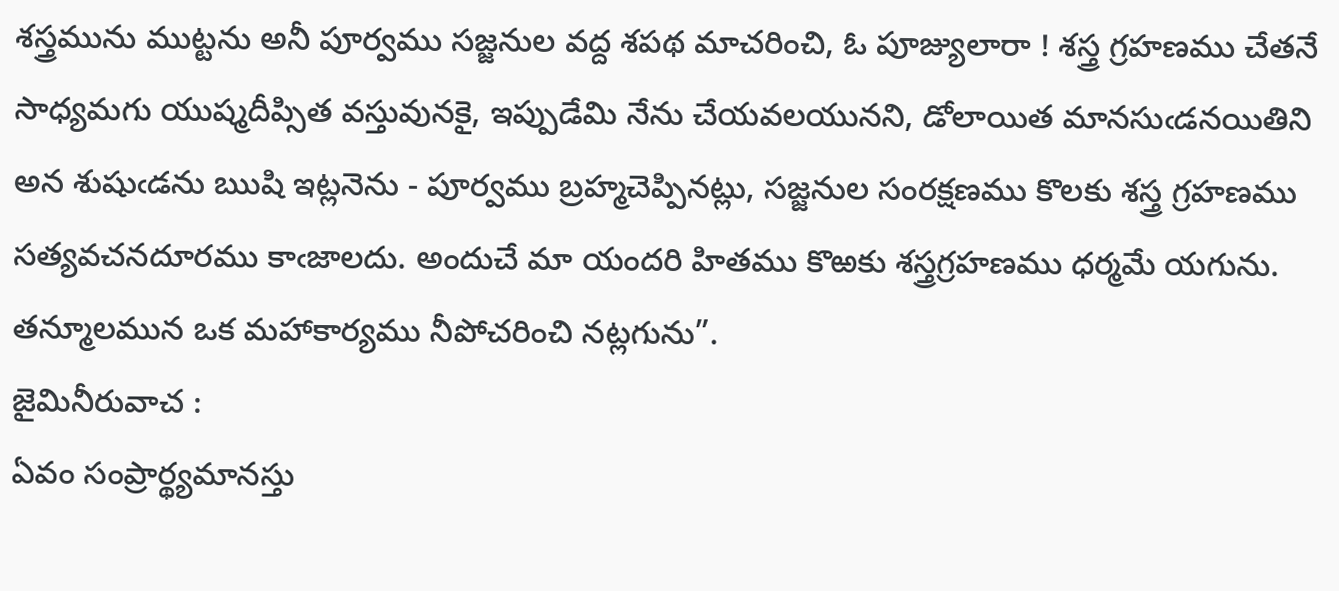శస్త్రమును ముట్టను అనీ పూర్వము సజ్జనుల వద్ద శపథ మాచరించి, ఓ పూజ్యులారా ! శస్త్ర గ్రహణము చేతనే సాధ్యమగు యుష్మదీప్సిత వస్తువునకై, ఇప్పుడేమి నేను చేయవలయునని, డోలాయిత మానసుఁడనయితిని అన శుషుఁడను ఋషి ఇట్లనెను - పూర్వము బ్రహ్మచెప్పినట్లు, సజ్జనుల సంరక్షణము కొలకు శస్త్ర గ్రహణము సత్యవచనదూరము కాఁజాలదు. అందుచే మా యందరి హితము కొఱకు శస్త్రగ్రహణము ధర్మమే యగును. తన్మూలమున ఒక మహాకార్యము నీపోచరించి నట్లగును”.
జైమినీరువాచ :
ఏవం సంప్రార్థ్యమానస్తు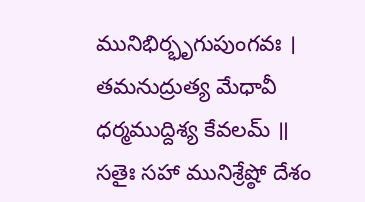మునిభిర్భృగుపుంగవః ।
తమనుద్రుత్య మేధావీ ధర్మముద్దిశ్య కేవలమ్ ॥
సతైః సహా మునిశ్రేష్ఠో దేశం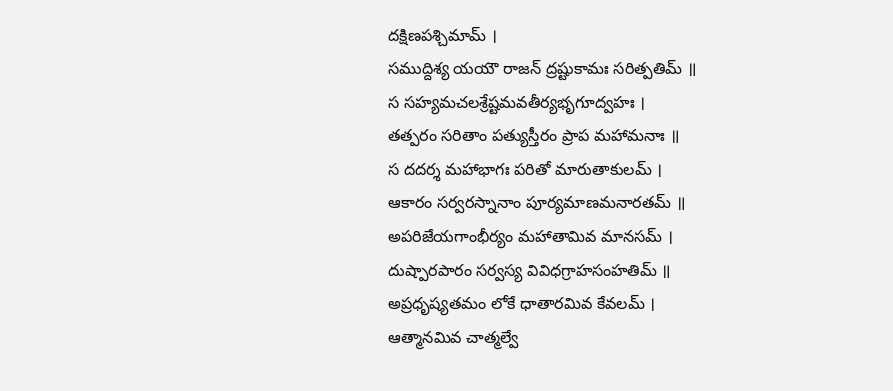దక్షిణపశ్చిమామ్ ।
సముద్దిశ్య యయౌ రాజన్ ద్రష్టుకామః సరిత్పతిమ్ ॥
స సహ్యమచలశ్రేష్టమవతీర్యభృగూద్వహః ।
తత్పరం సరితాం పత్యుస్తీరం ప్రాప మహామనాః ॥
స దదర్శ మహాభాగః పరితో మారుతాకులమ్ ।
ఆకారం సర్వరస్నానాం పూర్యమాణమనారతమ్ ॥
అపరిజేయగాంభీర్యం మహాతామివ మానసమ్ ।
దుష్పారపారం సర్వస్య వివిధగ్రాహసంహతిమ్ ॥
అప్రధృష్యతమం లోకే ధాతారమివ కేవలమ్ ।
ఆత్మానమివ చాత్మల్వే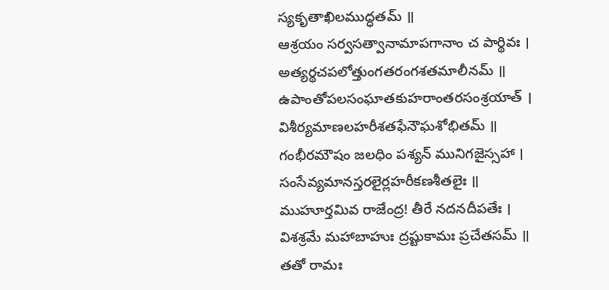స్యకృతాఖిలముద్ధతమ్ ॥
ఆశ్రయం సర్వసత్వానామాపగానాం చ పార్థివః ।
అత్యర్థచపలోత్తుంగతరంగశతమాలీనమ్ ॥
ఉపాంతోపలసంఘాతకుహరాంతరసంశ్రయాత్ ।
విశీర్యమాణలహరీశతఫేనౌఘశోభితమ్ ॥
గంభీరమౌషం జలధిం పశ్యన్ మునిగజైస్సహా ।
సంసేవ్యమానస్తరలైర్లహరీకణశీతలైః ॥
ముహూర్తమివ రాజేంద్ర! తీరే నదనదీపతేః ।
విశశ్రమే మహాబాహుః ద్రష్టుకామః ప్రచేతసమ్ ॥
తతో రామః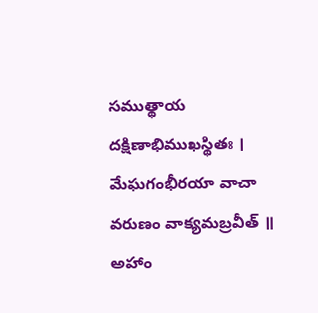సముత్థాయ దక్షిణాభిముఖస్థితః ।
మేఘగంభీరయా వాచా వరుణం వాక్యమబ్రవీత్ ॥
అహాం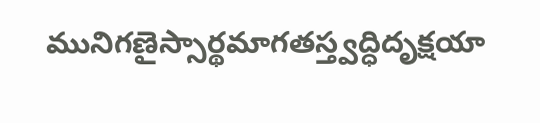మునిగణైస్సార్థమాగతస్త్వద్ధిదృక్షయా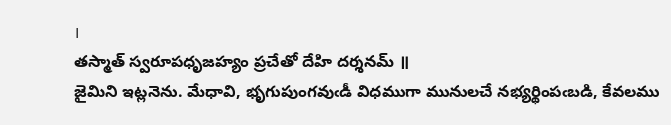।
తస్మాత్ స్వరూపధృజహ్యం ప్రచేతో దేహి దర్శనమ్ ॥
జైమిని ఇట్లనెను. మేధావి, భృగుపుంగవుఁడీ విధముగా మునులచే నభ్యర్థింపఁబడి, కేవలము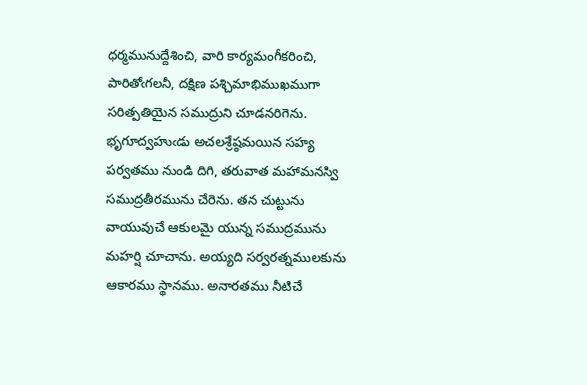ధర్మమునుద్దేశించి, వారి కార్యమంగీకరించి, పారితోఁగలనీ, దక్షిణ పశ్చిమాభిముఖముగా సరిత్పతియైన సముద్రుని చూడనరిగెను. భృగూద్వహుఁడు అచలశ్రేష్ఠమయిన సహ్య పర్వతము నుండి దిగి, తరువాత మహామనస్వి సముద్రతీరమును చేరెను. తన చుట్టును వాయువుచే ఆకులమై యున్న సముద్రమును మహర్షి చూచాను. అయ్యది సర్వరత్నములకును ఆకారము స్థానము. అనారతము నీటిచే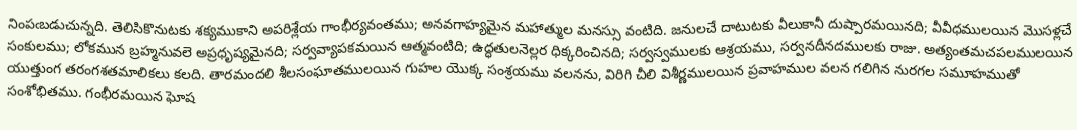నింపఁబడుచున్నది. తెలిసికొనుటకు శక్యముకాని అపరిశ్లేయ గాంభీర్యవంతము; అనవగాహ్యమైన మహాత్ముల మనస్సు వంటిది. జనులచే దాటుటకు వీలుకానీ దుష్పారమయినది; వీవీధములయిన మొసళ్లచే సంకులము; లోకమున బ్రహ్మనువలె అప్రధృష్యమైనది; సర్వవ్యాపకమయిన ఆత్మవంటిది; ఉద్ధతులనెల్లర ధిక్కరించినది; సర్వస్వములకు ఆశ్రయము, సర్వనదీనదములకు రాజు. అత్యంతమచపలములయిన యుత్తుంగ తరంగశతమాలికలు కలది. తారమందలి శీలసంఘాతములయిన గుహల యొక్క సంశ్రయము వలనను, విరిగి చీలి విశీర్ణములయిన ప్రవాహముల వలన గలిగిన నురగల సమూహముతో సంశోభితము. గంభీరమయిన ఘోష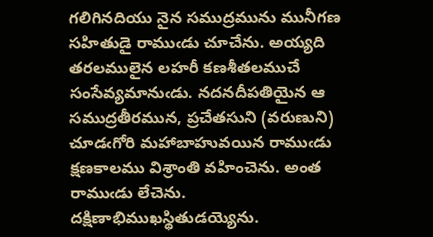గలిగినదియు నైన సముద్రమును మునీగణ సహితుడై రాముఁడు చూచేను. అయ్యది తరలములైన లహరీ కణశీతలముచే సంసేవ్యమానుఁడు. నదనదీపతియైన ఆ సముద్రతీరమున, ప్రచేతసుని (వరుణుని) చూడఁగోరి మహాబాహువయిన రాముఁడు క్షణకాలము విశ్రాంతి వహించెను. అంత రాముఁడు లేచెను. దక్షిణాభిముఖస్థితుడయ్యెను.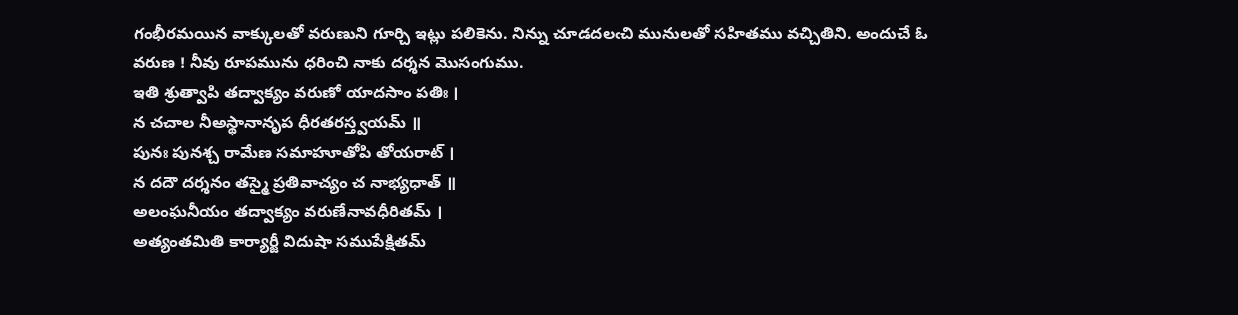గంభీరమయిన వాక్కులతో వరుణుని గూర్చి ఇట్లు పలికెను. నిన్ను చూడదలఁచి మునులతో సహితము వచ్చితిని. అందుచే ఓ వరుణ ! నీవు రూపమును ధరించి నాకు దర్శన మొసంగుము.
ఇతి శ్రుత్వాపి తద్వాక్యం వరుణో యాదసాం పతిః ।
న చచాల నీఅస్థానానృప ధీరతరస్త్వయమ్ ॥
పునః పునశ్చ రామేణ సమాహూతోపి తోయరాట్ ।
న దదౌ దర్శనం తస్మై ప్రతివాచ్యం చ నాభ్యధాత్ ॥
అలంఘనీయం తద్వాక్యం వరుణేనావధీరితమ్ ।
అత్యంతమితి కార్యార్జీ విదుషా సముపేక్షితమ్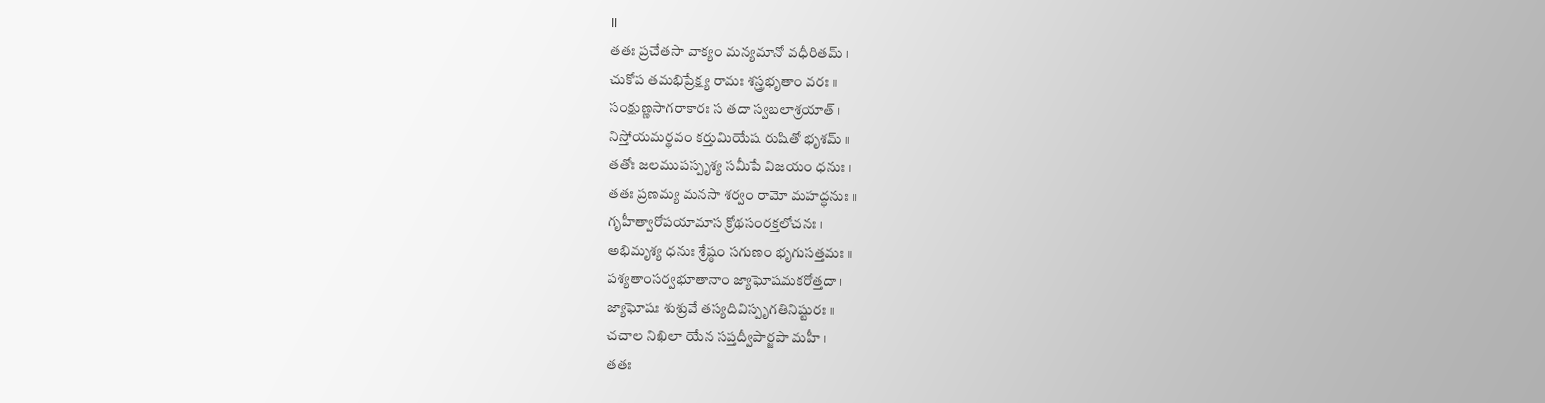॥
తతః ప్రచేతసా వాక్యం మన్యమానో వధీరితమ్ ।
చుకోప తమభిప్రేక్ష్య రామః శస్త్రభృతాం వరః ॥
సంక్షుణ్ణసాగరాకారః స తదా స్వబలాశ్రయాత్ ।
నిస్తోయమర్థవం కర్తుమియేష రుషితో భృశమ్ ॥
తతోః జలముపస్పృశ్య సమీపే విజయం ధనుః ।
తతః ప్రణమ్య మనసా శర్వం రామో మహద్ధనుః ॥
గృహీత్వారోపయామాస క్రోథసంరక్తలోచనః ।
అభిమృశ్య ధనుః శ్రేష్ఠం సగుణం భృగుసత్తమః ॥
పశ్యతాంసర్వభూతానాం జ్యాఘోషమకరోత్తదా ।
జ్యాఘోషః శుశ్రువే తస్యదివిస్పృగతినిష్టురః ॥
చచాల నిఖిలా యేన సప్తద్వీపార్జపా మహీ ।
తతః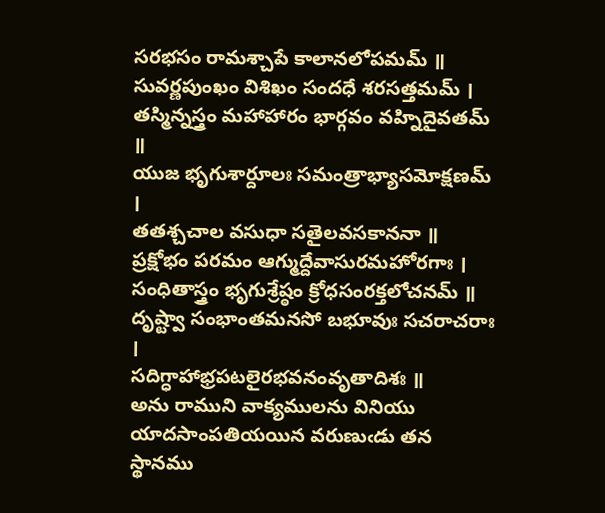సరభసం రామశ్చాపే కాలానలోపమమ్ ॥
సువర్ణపుంఖం విశిఖం సందధే శరసత్తమమ్ ।
తస్మిన్నస్త్రం మహాహారం భార్గవం వహ్నిదైవతమ్ ॥
యుజ భృగుశార్దూలః సమంత్రాభ్యాసమోక్షణమ్ ।
తతశ్చచాల వసుధా సతైలవసకాననా ॥
ప్రక్షోభం పరమం ఆగ్ముద్దేవాసురమహోరగాః ।
సంధితాస్త్రం భృగుశ్రేష్ఠం క్రోధసంరక్తలోచనమ్ ॥
దృష్ట్వా సంభాంతమనసో బభూవుః సచరాచరాః ।
సదిగ్ధాహాభ్రపటలైరభవనంవృతాదిశః ॥
అను రాముని వాక్యములను వినియు యాదసాంపతియయిన వరుణుఁడు తన స్థానము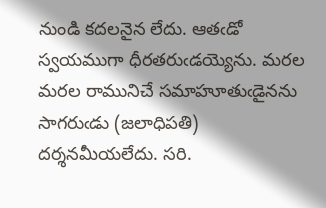నుండి కదలనైన లేదు. ఆతఁడో స్వయముగా ధీరతరుఁడయ్యెను. మరల మరల రామునిచే సమాహూతుఁడైనను సాగరుఁడు (జలాధిపతి) దర్శనమీయలేదు. సరి.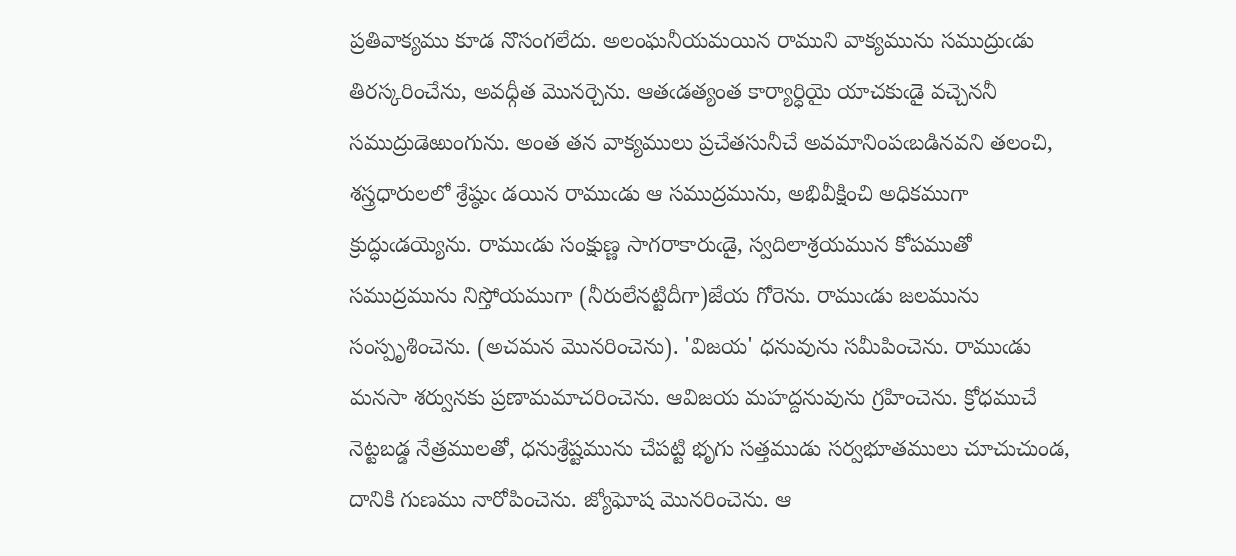ప్రతివాక్యము కూడ నొసంగలేదు. అలంఘనీయమయిన రాముని వాక్యమును సముద్రుఁడు తిరస్కరించేను, అవధ్గీత మొనర్చెను. ఆతఁడత్యంత కార్యార్ధియై యాచకుఁడై వచ్చెననీ సముద్రుడెఱుంగును. అంత తన వాక్యములు ప్రచేతసునీచే అవమానింపఁబడినవని తలంచి, శస్త్రధారులలో శ్రేష్ఠుఁ డయిన రాముఁడు ఆ సముద్రమును, అభివీక్షించి అధికముగా క్రుద్ధుఁడయ్యెను. రాముఁడు సంక్షుణ్ణ సాగరాకారుఁడై, స్వదిలాశ్రయమున కోపముతో సముద్రమును నిస్తోయముగా (నీరులేనట్టిదీగా)జేయ గోరెను. రాముఁడు జలమును సంస్పృశించెను. (అచమన మొనరించెను). 'విజయ' ధనువును సమీపించెను. రాముఁడు మనసా శర్వునకు ప్రణామమాచరించెను. ఆవిజయ మహద్దనువును గ్రహించెను. క్రోధముచే నెట్టబడ్డ నేత్రములతో, ధనుశ్రేష్టమును చేపట్టి భృగు సత్తముడు సర్వభూతములు చూచుచుండ, దానికి గుణము నారోపించెను. జ్యోఘోష మొనరించెను. ఆ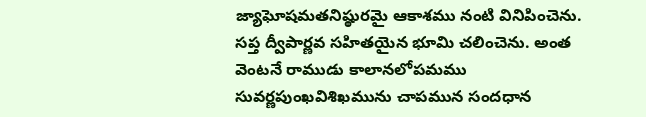జ్యాఘోషమతనిష్ఠురమై ఆకాశము నంటి వినిపించెను. సప్త ద్వీపార్ణవ సహితయైన భూమి చలించెను. అంత వెంటనే రాముడు కాలానలోపమము సువర్ణపుంఖవిశిఖమును చాపమున సందధాన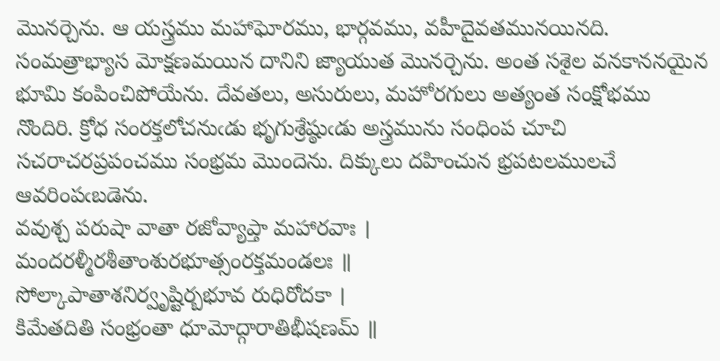మొనర్చెను. ఆ యస్త్రము మహాఘోరము, భార్గవము, వహీదైవతమునయినది. సంమత్రాభ్యాస మోక్షణమయిన దానిని జ్యాయుత మొనర్చెను. అంత సశైల వనకాననయైన భూమి కంపించిపోయేను. దేవతలు, అసురులు, మహోరగులు అత్యంత సంక్షోభము నొందిరి. క్రోధ సంరక్తలోచనుఁడు భృగుశ్రేష్ఠుఁడు అస్త్రమును సంధింప చూచి సచరాచరప్రపంచము సంభ్రమ మొందెను. దిక్కులు దహించున భ్రపటలములచే ఆవరింపఁబడెను.
వవుశ్చ పరుషా వాతా రజోవ్యాప్తా మహారవాః ।
మందరళ్మీరశీతాంశురభూత్సంరక్తమండలః ॥
సోల్కాపాతాశనిర్వృష్టిర్బభూవ రుధిరోదకా ।
కిమేతదితి సంభ్రంతా ధూమోద్గారాతిభీషణమ్ ॥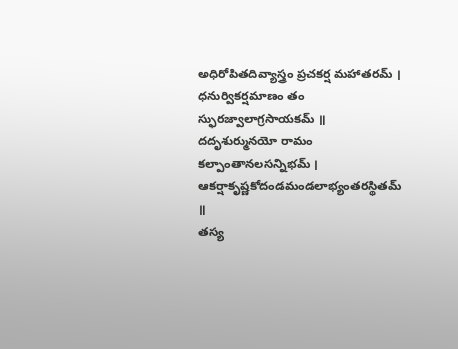అధిరోపితదివ్యాస్త్రం ప్రచకర్ష మహాతరమ్ ।
ధనుర్వికర్షమాణం తం స్ఫురజ్వాలాగ్రసాయకమ్ ॥
దదృశుర్మునయో రామం కల్పాంతానలసన్నిభమ్ ।
ఆకర్షాకృష్ణకోదండమండలాభ్యంతరస్థితమ్ ॥
తస్య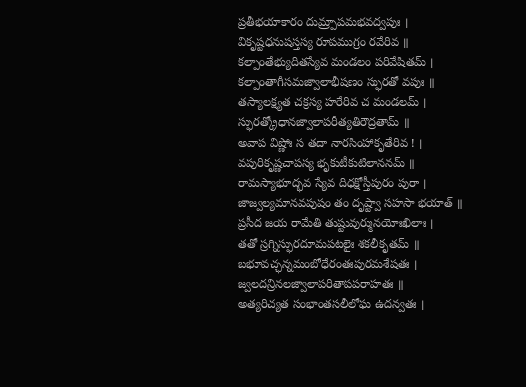ప్రతీభయాకారం దుమ్ర్పాపమభవద్వపుః ।
వికృష్టధనుషస్తస్య రూపముగ్రం రవేరివ ॥
కల్పాంతేభ్యుదితస్యేవ మండలం పరివేషితమ్ ।
కల్పాంతాగీసమజ్వాలాభీషణం స్ఫురతో వపుః ॥
తస్యాలక్ష్యత చక్రస్య హరేరివ చ మండలమ్ ।
స్ఫురత్క్రోధానజ్వాలాపరీత్యతిరౌద్రతామ్ ॥
అవాప విష్ణోః స తదా నారసింహాకృతేరివ ! ।
వపురికృష్ణచాపస్య భృకుటీకుటిలాననమ్ ॥
రామస్యాభూద్భవ స్యేవ దిధక్షోస్తీపురం పురా ।
జాజ్వల్యమానవపుషం తం దృష్ట్వా సహసా భయాత్ ॥
ప్రసీద జయ రామేతి తుష్టువుర్మునయోఃఖిలాః ।
తతో స్రగ్నిస్ఫురదూమపటలైః శకలీకృతమ్ ॥
బభూవచ్ఛన్నమంబోధేరంతఃపురమశేషతః ।
జ్వలదన్రినలజ్వాలాపరితాపపరాహతః ॥
అత్యరిచ్యత సంభాంతసలీలోఘ ఉదన్వతః ।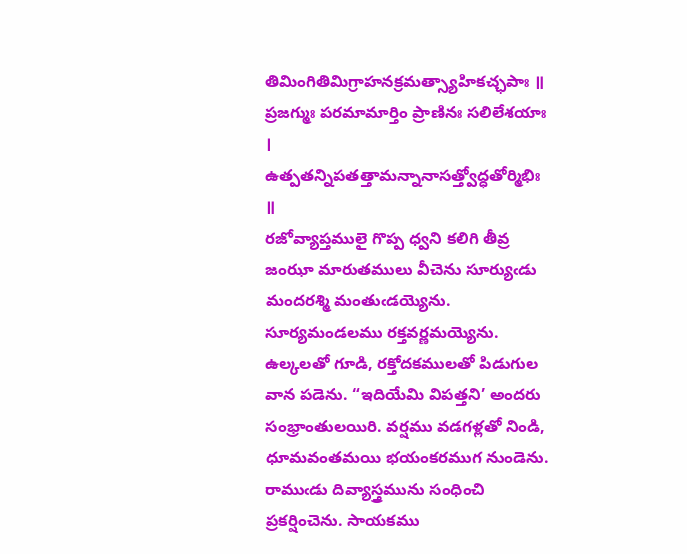తిమింగితిమిగ్రాహనక్రమత్స్యాహికచ్ఛపాః ॥
ప్రజగ్ముః పరమామార్తిం ప్రాణినః సలిలేశయాః ।
ఉత్పతన్నిపతత్తామన్నానాసత్త్వోద్ధతోర్మిభిః ॥
రజోవ్యాప్తములై గొప్ప ధ్వని కలిగి తీవ్ర జంఝా మారుతములు వీచెను సూర్యుఁడు మందరశ్మి మంతుఁడయ్యెను. సూర్యమండలము రక్తవర్ణమయ్యెను. ఉల్కలతో గూడి, రక్తోదకములతో పిడుగుల వాన పడెను. “ఇదియేమి విపత్తని’ అందరు సంభ్రాంతులయిరి. వర్షము వడగళ్లతో నిండి, ధూమవంతమయి భయంకరముగ నుండెను. రాముఁడు దివ్యాస్త్రమును సంధించి ప్రకర్షించెను. సాయకము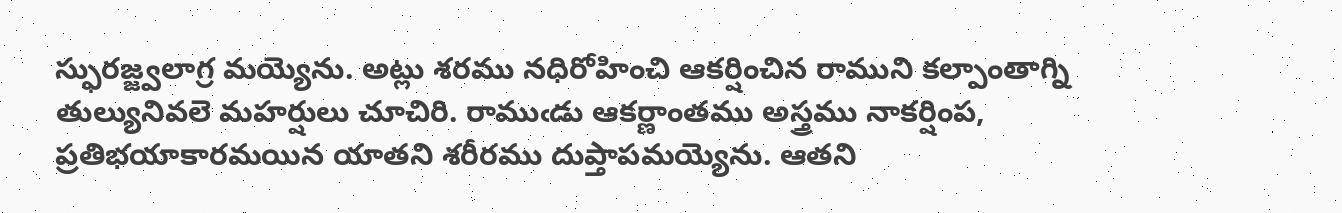స్ఫురజ్జ్వలాగ్ర మయ్యెను. అట్లు శరము నధిరోహించి ఆకర్షించిన రాముని కల్పాంతాగ్ని తుల్యునివలె మహర్షులు చూచిరి. రాముఁడు ఆకర్ణాంతము అస్త్రము నాకర్షింప, ప్రతిభయాకారమయిన యాతని శరీరము దుప్తాపమయ్యెను. ఆతని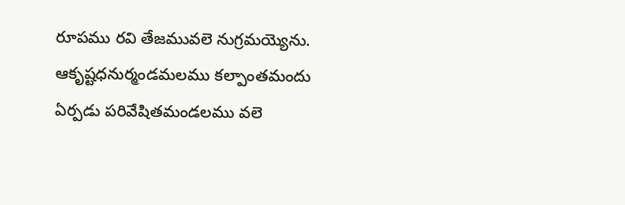రూపము రవి తేజమువలె నుగ్రమయ్యెను. ఆకృష్టధనుర్మండమలము కల్పాంతమందు ఏర్పడు పరివేషితమండలము వలె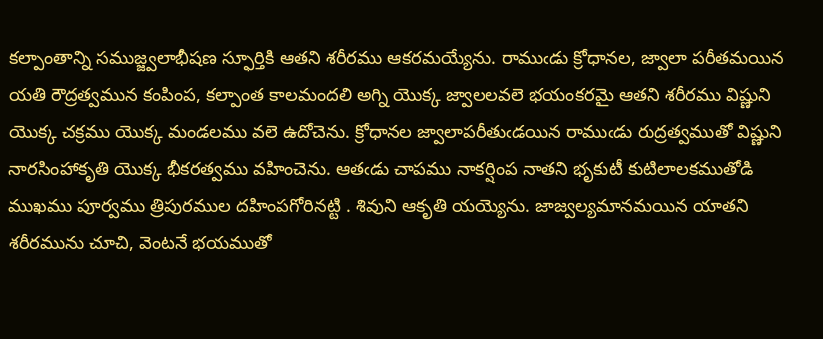కల్పాంతాన్ని సముజ్జ్వలాభీషణ స్ఫూర్తికి ఆతని శరీరము ఆకరమయ్యేను. రాముఁడు క్రోధానల, జ్వాలా పరీతమయిన యతి రౌద్రత్వమున కంపింప, కల్పాంత కాలమందలి అగ్ని యొక్క జ్వాలలవలె భయంకరమై ఆతని శరీరము విష్ణుని యొక్క చక్రము యొక్క మండలము వలె ఉదోచెను. క్రోధానల జ్వాలాపరీతుఁడయిన రాముఁడు రుద్రత్వముతో విష్ణుని నారసింహాకృతి యొక్క భీకరత్వము వహించెను. ఆతఁడు చాపము నాకర్షింప నాతని భృకుటీ కుటిలాలకముతోడి ముఖము పూర్వము త్రిపురముల దహింపగోరినట్టి . శివుని ఆకృతి యయ్యెను. జాజ్వల్యమానమయిన యాతని శరీరమును చూచి, వెంటనే భయముతో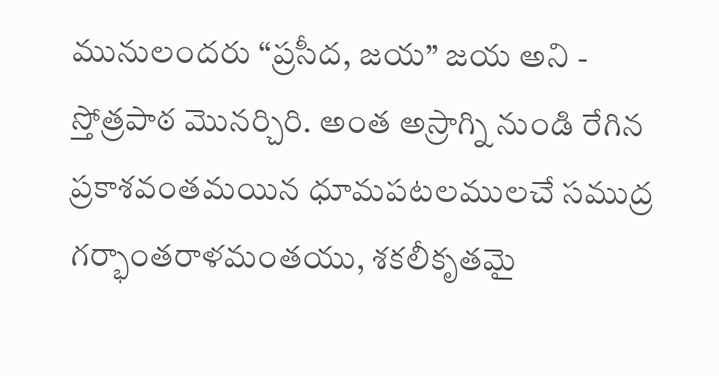మునులందరు “ప్రసీద, జయ” జయ అని - స్తోత్రపాఠ మొనర్చిరి. అంత అస్రాగ్ని నుండి రేగిన ప్రకాశవంతమయిన ధూమపటలములచే సముద్ర గర్భాంతరాళమంతయు, శకలీకృతమై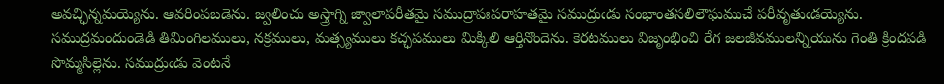అవచ్ఛిన్నమయ్యెను. ఆవరింపబడెను. జ్వలించు అస్త్రాగ్ని జ్వాలాపరీతమై సముద్రాపఃపరాహతమై సముద్రుఁడు సంభాంతసలిలౌఘముచే పరీవృతుఁడయ్యెను. సముద్రమందుండెడి తిమింగిలములు, నక్రములు, మత్స్యములు కచ్ఛపములు మిక్కిలి ఆర్తినొందెను. కెరటములు విజృంభించి రేగ జలజీవములన్నియును గెంతి క్రిందపడి సొమ్మసిల్లెను. సముద్రుఁడు వెంటనే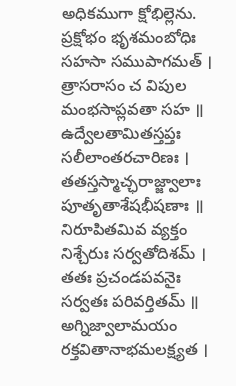అధికముగా క్షోభిల్లెను.
ప్రక్షోభం భృశమంబోధిః సహసా సముపాగమత్ ।
త్రాసరాసం చ విపుల మంభసాప్లవతా సహ ॥
ఉద్వేలతామితస్తప్తః సలీలాంతరచారిణః ।
తతస్తస్మాచ్ఛరాజ్జ్వాలాః పూతృతాశేషభీషణాః ॥
నిరూపితమివ వ్యక్తం నిశ్చేరుః సర్వతోదిశమ్ ।
తతః ప్రచండపవనైః సర్వతః పరివర్తితమ్ ॥
అగ్నిజ్వాలామయం రక్తవితానాభమలక్ష్యత ।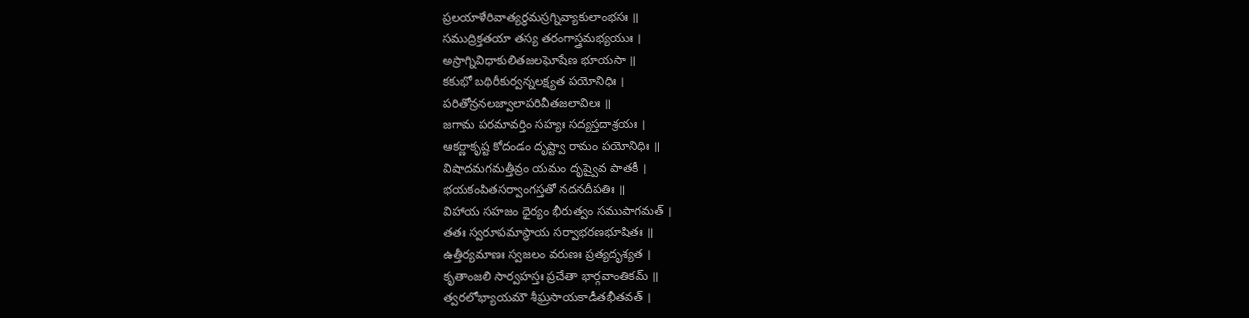ప్రలయాళేరివాత్యర్థమస్రగ్నివ్యాకులాంభసః ॥
సముద్రిక్తతయా తస్య తరంగాస్త్రమభ్యయుః ।
అస్రాగ్నివిధాకులితజలఘోషేణ భూయసా ॥
కకుభో బథిరీకుర్వన్నలక్ష్యత పయోనిధిః ।
పరితోన్రనలజ్వాలాపరివీతజలావిలః ॥
జగామ పరమావర్తిం సహ్యః సద్యస్తదాశ్రయః ।
ఆకర్ణాకృష్ట కోదండం దృష్ట్వా రామం పయోనిధిః ॥
విషాదమగమత్తీవ్రం యమం దృష్వైవ పాతకీ ।
భయకంపితసర్వాంగస్తతో నదనదీపతిః ॥
విహాయ సహజం ధైర్యం భీరుత్వం సముపాగమత్ ।
తతః స్వరూపమాస్థాయ సర్వాభరణభూషితః ॥
ఉత్తీర్యమాణః స్వజలం వరుణః ప్రత్యదృశ్యత ।
కృతాంజలి సార్వహస్తః ప్రచేతా భార్గవాంతికమ్ ॥
త్వరలోభ్యాయమౌ శీఘ్రసాయకాడీతభీతవత్ ।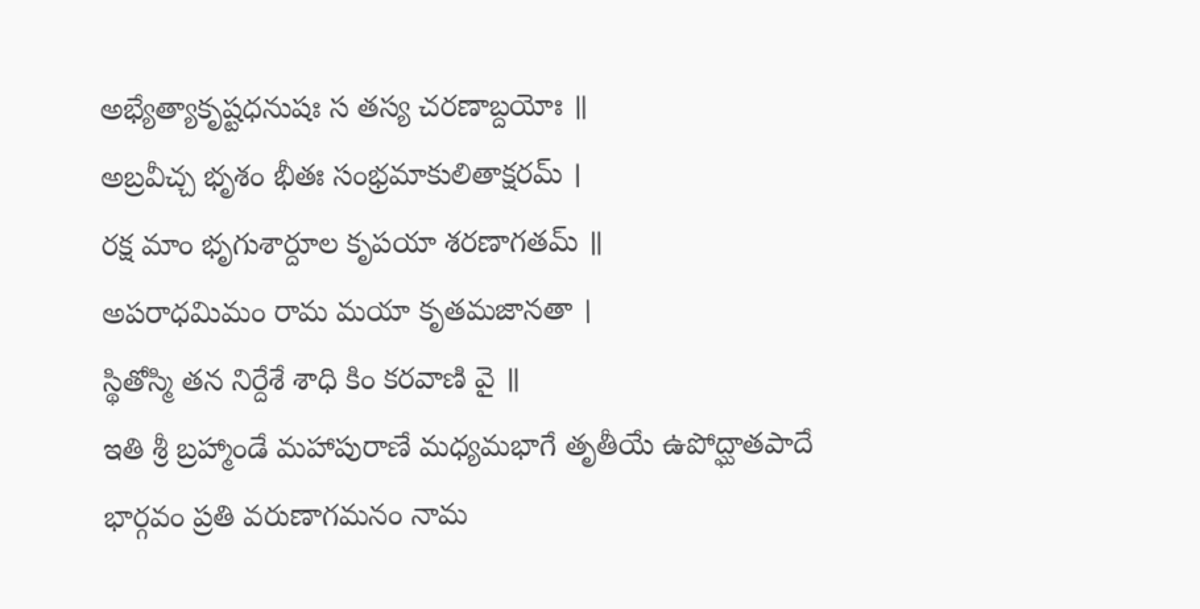అభ్యేత్యాకృష్టధనుషః స తస్య చరణాబ్దయోః ॥
అబ్రవీచ్చ భృశం భీతః సంభ్రమాకులితాక్షరమ్ ।
రక్ష మాం భృగుశార్దూల కృపయా శరణాగతమ్ ॥
అపరాధమిమం రామ మయా కృతమజానతా ।
స్థితోస్మి తన నిర్దేశే శాధి కిం కరవాణి వై ॥
ఇతి శ్రీ బ్రహ్మాండే మహాపురాణే మధ్యమభాగే తృతీయే ఉపోద్ఘాతపాదే
భార్గవం ప్రతి వరుణాగమనం నామ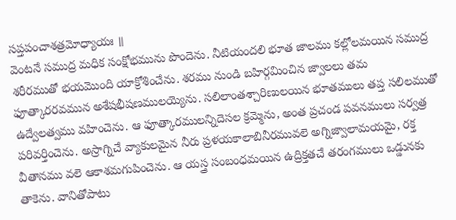సప్తపంచాశత్రమోధ్యాయః ॥
వెంటనే సముద్ర మధిక సంక్షోభమును పొందెను. నీటియందలి భూత జాలము కల్లోలమయిన సముద్ర శరీరముతో భయమొంది యాక్రోశించేను. శరము నుండి బహిర్గమించిన జ్వాలలు తమ ఫూత్కారరవమున అశేషభీషణములయ్యెను. సలిలాంతశ్చారిణులయిన భూతములు తప్త సలిలముతో ఉద్వేలత్వము వహించెను. ఆ ఫూత్కారములన్నిదెసల క్రమ్మెను, అంత ప్రచండ పవనములు సర్వత్ర పరివర్తించెను. అస్రాగ్నిచే వ్యాకులమైన నీరు ప్రళయకాలాబినీరమువలె అగ్నిజ్వాలామయమై, రక్త వీతానము వలె ఆకాశమగుపించెను. ఆ యస్త్ర సంబంధమయిన ఉద్రిక్తతచే తరంగములు ఒడ్డునకు తాకెను. వానితోపాటు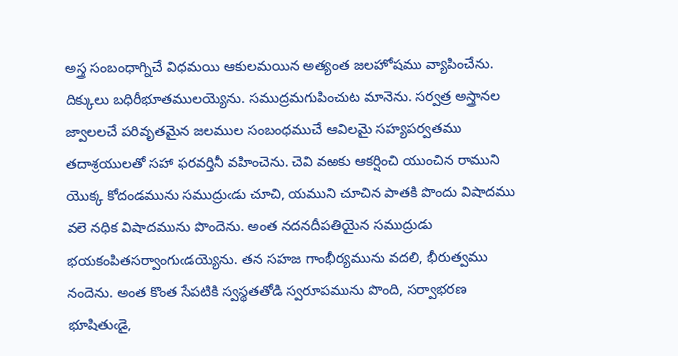అస్త్ర సంబంధాగ్నిచే విధమయి ఆకులమయిన అత్యంత జలహోషము వ్యాపించేను. దిక్కులు బధిరీభూతములయ్యెను. సముద్రమగుపించుట మానెను. సర్వత్ర అస్త్రానల జ్వాలలచే పరివృతమైన జలముల సంబంధముచే ఆవిలమై సహ్యపర్వతము తదాశ్రయులతో సహా ఫరవర్తినీ వహించెను. చెవి వఱకు ఆకర్షించి యుంచిన రాముని యొక్క కోదండమును సముద్రుఁడు చూచి, యముని చూచిన పాతకి పొందు విషాదము వలె నధిక విషాదమును పొందెను. అంత నదనదీపతియైన సముద్రుడు భయకంపితసర్వాంగుఁడయ్యెను. తన సహజ గాంభీర్యమును వదలి, భీరుత్వము నందెను. అంత కొంత సేపటికి స్వస్థతతోడి స్వరూపమును పొంది, సర్వాభరణ భూషితుఁడై,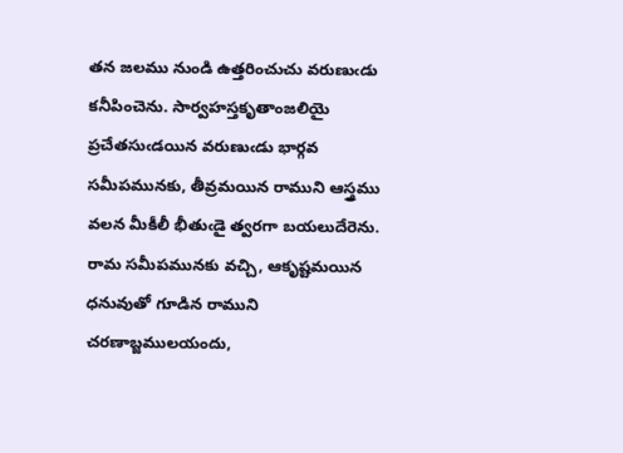తన జలము నుండి ఉత్తరించుచు వరుణుఁడు కనీపించెను. సార్వహస్తకృతాంజలియై ప్రచేతసుఁడయిన వరుణుఁడు భార్గవ సమీపమునకు, తీవ్రమయిన రాముని ఆస్త్రము వలన మీకీలీ భీతుఁడై త్వరగా బయలుదేరెను. రామ సమీపమునకు వచ్చి, ఆకృష్టమయిన ధనువుతో గూడిన రాముని చరణాబ్జములయందు,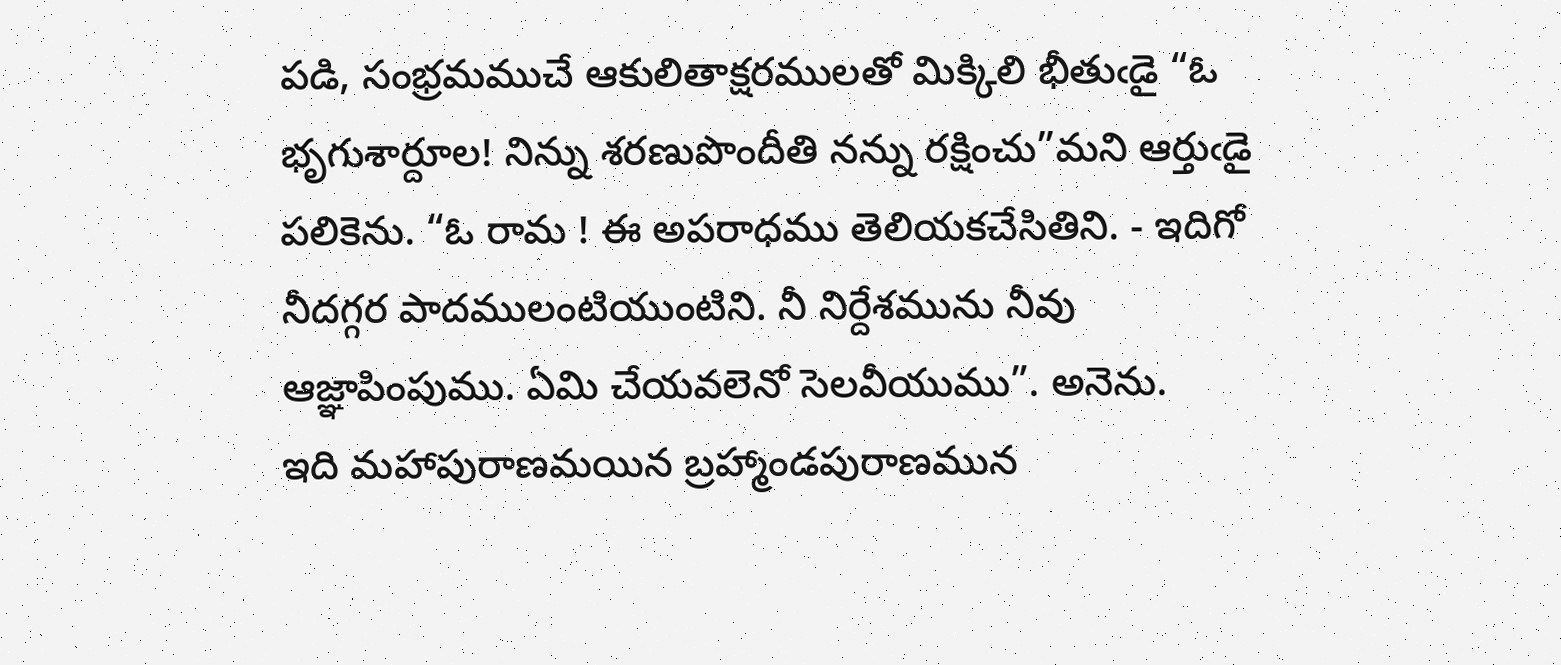పడి, సంభ్రమముచే ఆకులితాక్షరములతో మిక్కిలి భీతుఁడై “ఓ భృగుశార్దూల! నిన్ను శరణుపొందీతి నన్ను రక్షించు”మని ఆర్తుఁడై పలికెను. “ఓ రామ ! ఈ అపరాధము తెలియకచేసితిని. - ఇదిగో నీదగ్గర పాదములంటియుంటిని. నీ నిర్దేశమును నీవు ఆజ్ఞాపింపుము. ఏమి చేయవలెనో సెలవీయుము”. అనెను.
ఇది మహాపురాణమయిన బ్రహ్మాండపురాణమున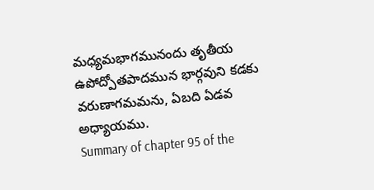మధ్యమభాగమునందు తృతీయ ఉపోద్పోతపాదమున భార్గవుని కడకు వరుణాగమమను, ఏబది ఏడవ అధ్యాయము.
Summary of chapter 95 of the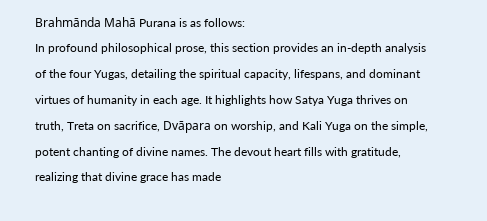Brahmānda Mahā Purana is as follows:
In profound philosophical prose, this section provides an in-depth analysis of the four Yugas, detailing the spiritual capacity, lifespans, and dominant virtues of humanity in each age. It highlights how Satya Yuga thrives on truth, Treta on sacrifice, Dvāpara on worship, and Kali Yuga on the simple, potent chanting of divine names. The devout heart fills with gratitude, realizing that divine grace has made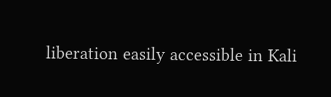liberation easily accessible in Kali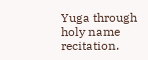Yuga through holy name recitation.